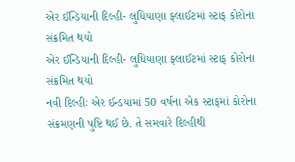એર ઈન્ડિયાની દિલ્હી- લુધિયાણા ફ્લાઈટમાં સ્ટાફ કોરોના સંક્રમિત થયો
એર ઈન્ડિયાની દિલ્હી- લુધિયાણા ફ્લાઈટમાં સ્ટાફ કોરોના સંક્રમિત થયો
નવી દિલ્હીઃ એર ઈન્ડયામાં 50 વર્ષના એક સ્ટાફમાં કોરોના સંક્રમણની પુષ્ટિ થઈ છે. તે સમવારે દિલ્હીથી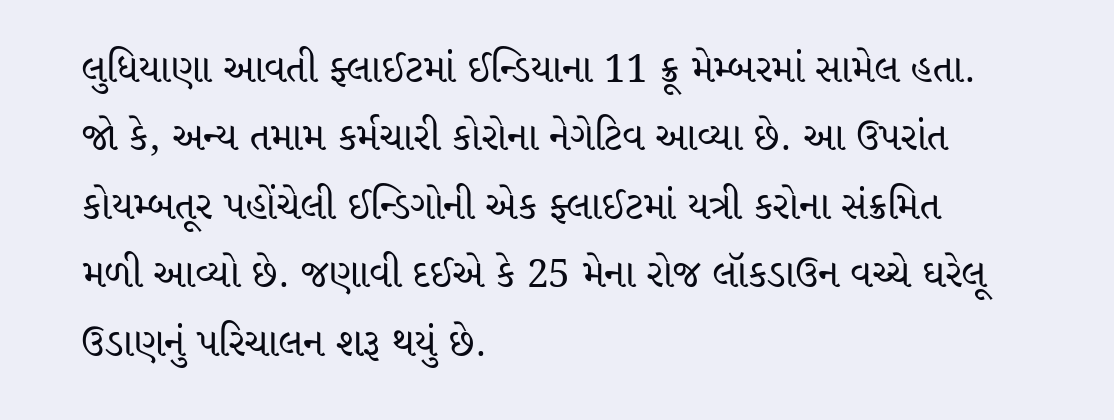લુધિયાણા આવતી ફ્લાઈટમાં ઈન્ડિયાના 11 ક્રૂ મેમ્બરમાં સામેલ હતા. જો કે, અન્ય તમામ કર્મચારી કોરોના નેગેટિવ આવ્યા છે. આ ઉપરાંત કોયમ્બતૂર પહોંચેલી ઈન્ડિગોની એક ફ્લાઈટમાં યત્રી કરોના સંક્રમિત મળી આવ્યો છે. જણાવી દઈએ કે 25 મેના રોજ લૉકડાઉન વચ્ચે ઘરેલૂ ઉડાણનું પરિચાલન શરૂ થયું છે.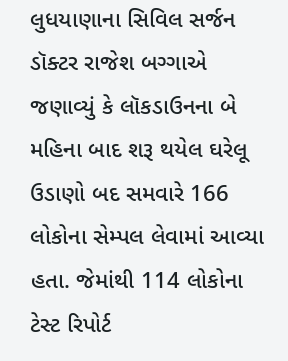લુધયાણાના સિવિલ સર્જન ડૉક્ટર રાજેશ બગ્ગાએ જણાવ્યું કે લૉકડાઉનના બે મહિના બાદ શરૂ થયેલ ઘરેલૂ ઉડાણો બદ સમવારે 166 લોકોના સેમ્પલ લેવામાં આવ્યા હતા. જેમાંથી 114 લોકોના ટેસ્ટ રિપોર્ટ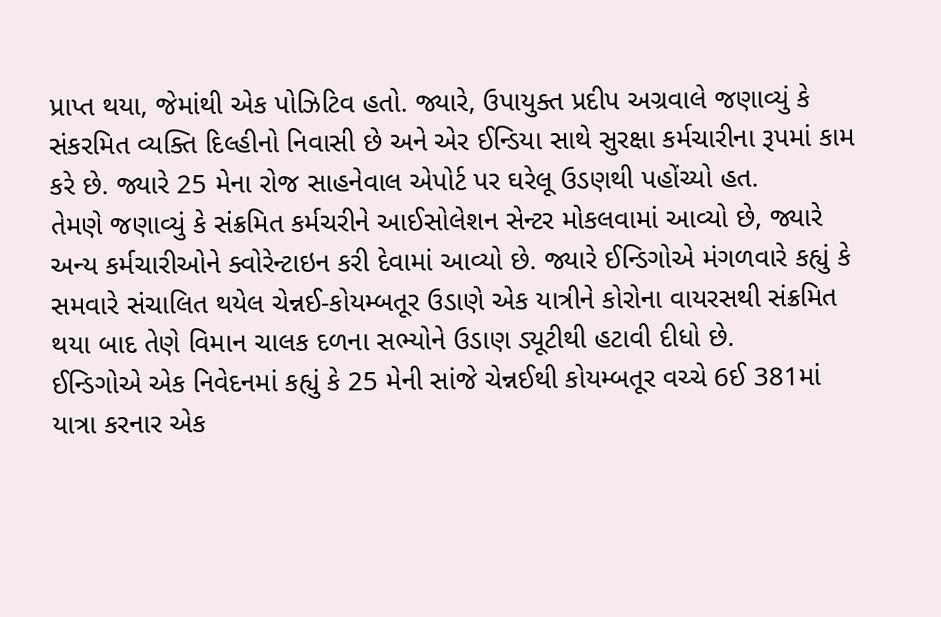પ્રાપ્ત થયા, જેમાંથી એક પોઝિટિવ હતો. જ્યારે, ઉપાયુક્ત પ્રદીપ અગ્રવાલે જણાવ્યું કે સંકરમિત વ્યક્તિ દિલ્હીનો નિવાસી છે અને એર ઈન્ડિયા સાથે સુરક્ષા કર્મચારીના રૂપમાં કામ કરે છે. જ્યારે 25 મેના રોજ સાહનેવાલ એપોર્ટ પર ઘરેલૂ ઉડણથી પહોંચ્યો હત.
તેમણે જણાવ્યું કે સંક્રમિત કર્મચરીને આઈસોલેશન સેન્ટર મોકલવામાં આવ્યો છે, જ્યારે અન્ય કર્મચારીઓને ક્વોરેન્ટાઇન કરી દેવામાં આવ્યો છે. જ્યારે ઈન્ડિગોએ મંગળવારે કહ્યું કે સમવારે સંચાલિત થયેલ ચેન્નઈ-કોયમ્બતૂર ઉડાણે એક યાત્રીને કોરોના વાયરસથી સંક્રમિત થયા બાદ તેણે વિમાન ચાલક દળના સભ્યોને ઉડાણ ડ્યૂટીથી હટાવી દીધો છે.
ઈન્ડિગોએ એક નિવેદનમાં કહ્યું કે 25 મેની સાંજે ચેન્નઈથી કોયમ્બતૂર વચ્ચે 6ઈ 381માં યાત્રા કરનાર એક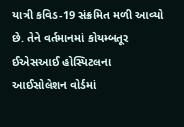યાત્રી કવિડ-19 સંક્રમિત મળી આવ્યો છે. તેને વર્તમાનમાં કોયમ્બતૂર ઈએસઆઈ હોસ્પિટલના આઈસોલેશન વોર્ડમાં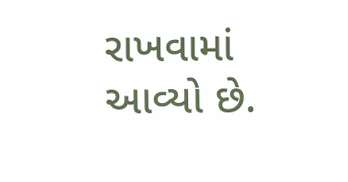રાખવામાં આવ્યો છે.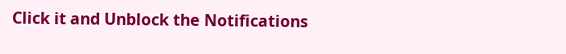Click it and Unblock the Notifications